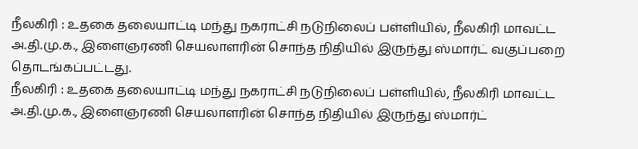நீலகிரி : உதகை தலையாட்டி மந்து நகராட்சி நடுநிலைப் பள்ளியில், நீலகிரி மாவட்ட அ.தி.மு.க., இளைஞரணி செயலாளரின் சொந்த நிதியில் இருந்து ஸ்மார்ட் வகுப்பறை தொடங்கப்பட்டது.
நீலகிரி : உதகை தலையாட்டி மந்து நகராட்சி நடுநிலைப் பள்ளியில், நீலகிரி மாவட்ட அ.தி.மு.க., இளைஞரணி செயலாளரின் சொந்த நிதியில் இருந்து ஸ்மார்ட்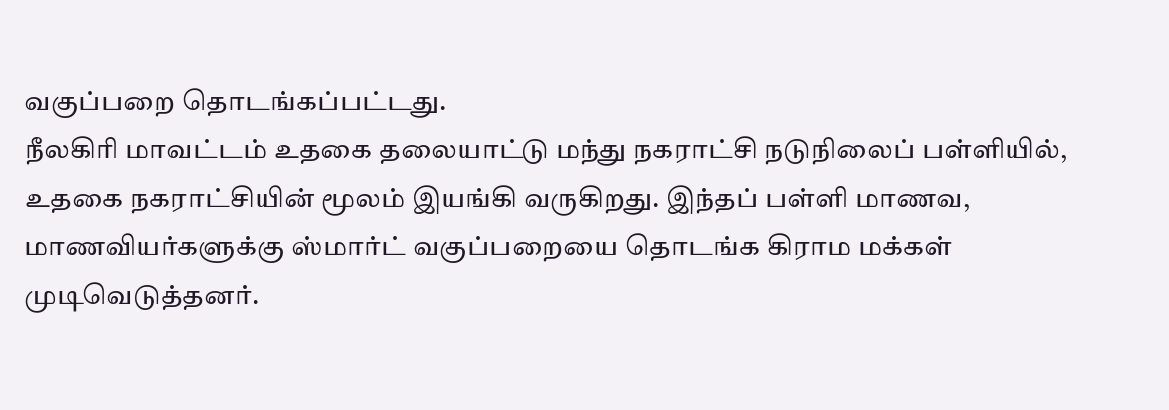வகுப்பறை தொடங்கப்பட்டது.
நீலகிரி மாவட்டம் உதகை தலையாட்டு மந்து நகராட்சி நடுநிலைப் பள்ளியில், உதகை நகராட்சியின் மூலம் இயங்கி வருகிறது. இந்தப் பள்ளி மாணவ, மாணவியர்களுக்கு ஸ்மார்ட் வகுப்பறையை தொடங்க கிராம மக்கள் முடிவெடுத்தனர்.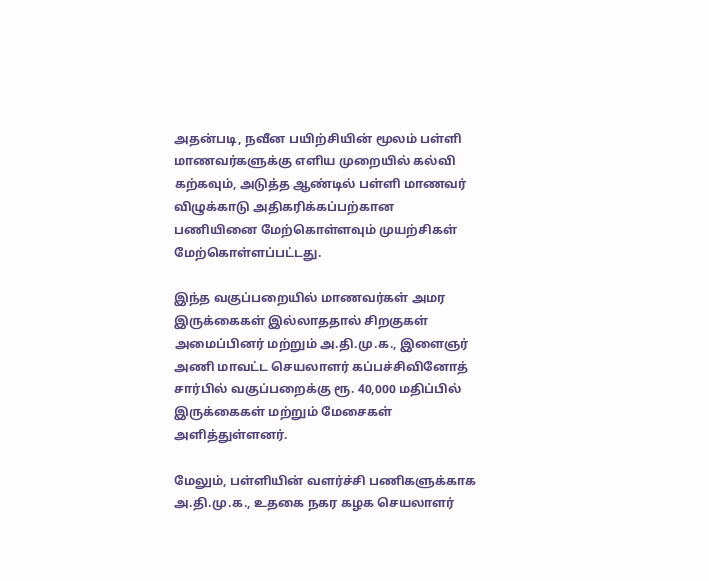அதன்படி, நவீன பயிற்சியின் மூலம் பள்ளி மாணவர்களுக்கு எளிய முறையில் கல்வி கற்கவும், அடுத்த ஆண்டில் பள்ளி மாணவர் விழுக்காடு அதிகரிக்கப்பற்கான பணியினை மேற்கொள்ளவும் முயற்சிகள் மேற்கொள்ளப்பட்டது.

இந்த வகுப்பறையில் மாணவர்கள் அமர இருக்கைகள் இல்லாததால் சிறகுகள் அமைப்பினர் மற்றும் அ.தி.மு.க., இளைஞர் அணி மாவட்ட செயலாளர் கப்பச்சிவினோத் சார்பில் வகுப்பறைக்கு ரூ. 40,000 மதிப்பில் இருக்கைகள் மற்றும் மேசைகள் அளித்துள்ளனர்.

மேலும், பள்ளியின் வளர்ச்சி பணிகளுக்காக அ.தி.மு.க., உதகை நகர கழக செயலாளர்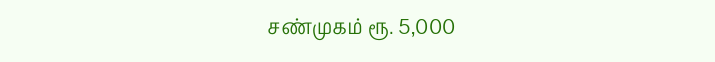சண்முகம் ரூ. 5,000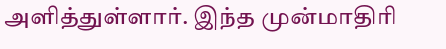அளித்துள்ளார். இந்த முன்மாதிரி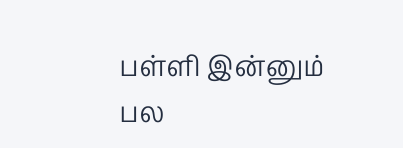பள்ளி இன்னும் பல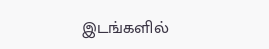இடங்களில்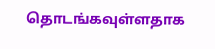தொடங்கவுள்ளதாக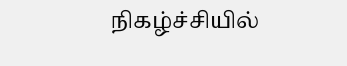நிகழ்ச்சியில்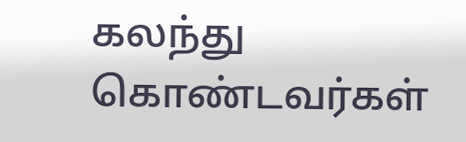கலந்து கொண்டவர்கள்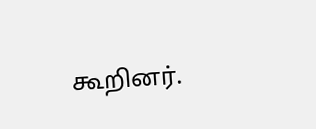கூறினர்.